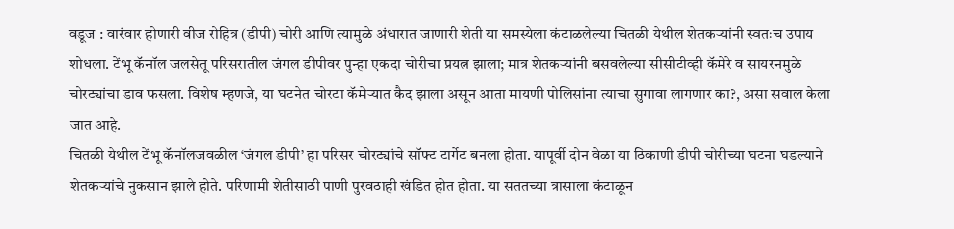वडूज : वारंवार होणारी वीज रोहित्र (डीपी) चोरी आणि त्यामुळे अंधारात जाणारी शेती या समस्येला कंटाळलेल्या चितळी येथील शेतकऱ्यांनी स्वतःच उपाय शोधला. टेंभू कॅनॉल जलसेतू परिसरातील जंगल डीपीवर पुन्हा एकदा चोरीचा प्रयत्न झाला; मात्र शेतकऱ्यांनी बसवलेल्या सीसीटीव्ही कॅमेरे व सायरनमुळे चोरट्यांचा डाव फसला. विशेष म्हणजे, या घटनेत चोरटा कॅमेऱ्यात कैद झाला असून आता मायणी पोलिसांना त्याचा सुगावा लागणार का?, असा सवाल केला जात आहे.
चितळी येथील टेंभू कॅनॉलजवळील ‘जंगल डीपी’ हा परिसर चोरट्यांचे सॉफ्ट टार्गेट बनला होता. यापूर्वी दोन वेळा या ठिकाणी डीपी चोरीच्या घटना घडल्याने शेतकऱ्यांचे नुकसान झाले होते. परिणामी शेतीसाठी पाणी पुरवठाही खंडित होत होता. या सततच्या त्रासाला कंटाळून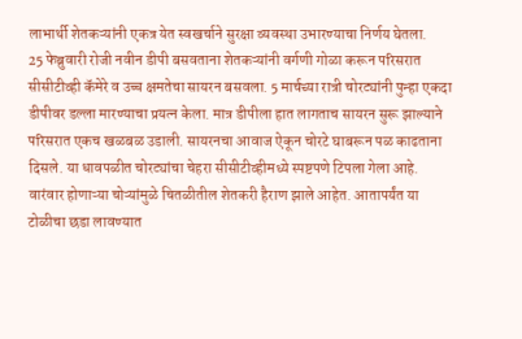लाभार्थी शेतकऱ्यांनी एकत्र येत स्वखर्चाने सुरक्षा व्यवस्था उभारण्याचा निर्णय घेतला.
25 फेब्रुवारी रोजी नवीन डीपी बसवताना शेतकऱ्यांनी वर्गणी गोळा करून परिसरात सीसीटीव्ही कॅमेरे व उच्च क्षमतेचा सायरन बसवला. 5 मार्चच्या रात्री चोरट्यांनी पुन्हा एकदा डीपीवर डल्ला मारण्याचा प्रयत्न केला. मात्र डीपीला हात लागताच सायरन सुरू झाल्याने परिसरात एकच खळबळ उडाली. सायरनचा आवाज ऐकून चोरटे घाबरून पळ काढताना दिसले. या धावपळीत चोरट्यांचा चेहरा सीसीटीव्हीमध्ये स्पष्टपणे टिपला गेला आहे.
वारंवार होणाऱ्या चोऱ्यांमुळे चितळीतील शेतकरी हैराण झाले आहेत. आतापर्यंत या टोळीचा छडा लावण्यात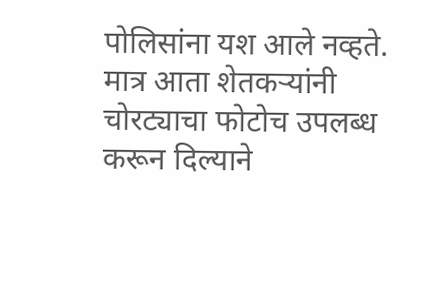पोलिसांना यश आले नव्हते. मात्र आता शेतकऱ्यांनी चोरट्याचा फोटोच उपलब्ध करून दिल्याने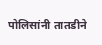पोलिसांनी तातडीने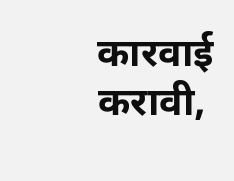कारवाई करावी,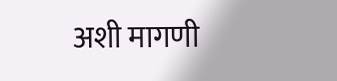अशी मागणी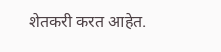शेतकरी करत आहेत.